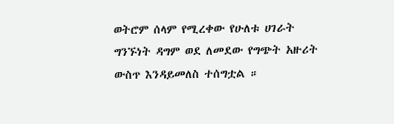ወትሮም ሰላም የሚረቀው የሁለቱ ሀገራት ግንኙነት ዳግም ወደ ለመደው የግጭት አዙሪት ውስጥ እንዳይመለስ ተሰግቷል ።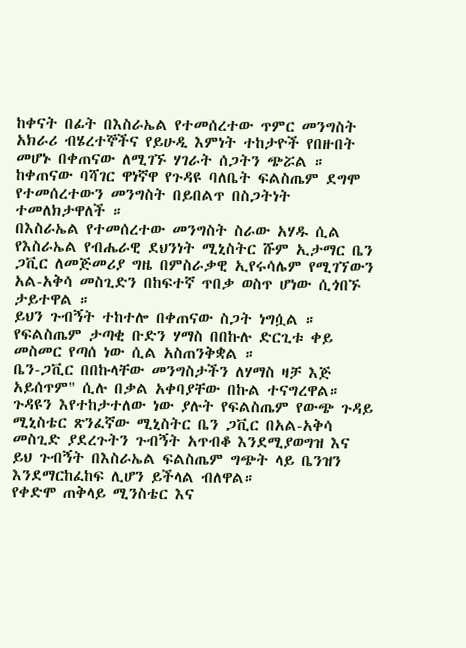ከቀናት በፊት በእስራኤል የተመሰረተው ጥምር መንግስት አክራሪ ብሄረተኞችና የይሁዲ እምነት ተከታዮች የበዙበት መሆኑ በቀጠናው ለሚገኙ ሃገራት ሰጋትን ጭሯል ።
ከቀጠናው ባሻገር ዋነኛዋ የጉዳዩ ባለቤት ፍልስጤም ደግሞ የተመሰረተውን መንግስት በይበልጥ በስጋትነት ተመለክታዋለች ።
በእስራኤል የተመሰረተው መንግስት ስራው አሃዱ ሲል የእስራኤል የብሔራዊ ደህንነት ሚኒስትር ሹም ኢታማር ቤን ጋቪር ለመጅመሪያ ግዜ በምስራቃዊ ኢየሩሳሌም የሚገኘውን አል-አቅሳ መስጊድን በከፍተኛ ጥበቃ ወስጥ ሆነው ሲጎበኙ ታይተዋል ።
ይህን ጉብኝት ተከተሎ በቀጠናው ስጋት ነግሷል ። የፍልስጤም ታጣቂ ቡድን ሃማስ በበኩሉ ድርጊቱ ቀይ መስመር የጣሰ ነው ሲል አስጠንቅቋል ።
ቤን-ጋቪር በበኩላቸው መንግስታችን ለሃማስ ዛቻ እጅ አይሰጥም" ሲሉ በቃል አቀባያቸው በኩል ተናግረዋል።
ጉዳዩን እየተከታተለው ነው ያሉት የፍልስጤም የውጭ ጉዳይ ሚኒስቴር ጽንፈኛው ሚኒስትር ቤን ጋቪር በአል-አቅሳ መስጊድ ያደረጉትን ጉብኝት አጥብቆ እንደሚያወግዝ እና ይህ ጉብኝት በእስራኤል ፍልስጤም ግጭት ላይ ቤንዝን እንደማርከፈከፍ ሊሆን ይችላል ብለዋል።
የቀድሞ ጠቅላይ ሚንስቴር እና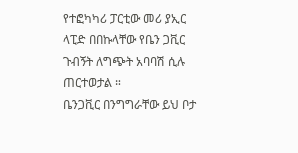የተፎካካሪ ፓርቲው መሪ ያኢር ላፒድ በበኩላቸው የቤን ጋቪር ጉብኝት ለግጭት አባባሽ ሲሉ ጠርተወታል ።
ቤንጋቪር በንግግራቸው ይህ ቦታ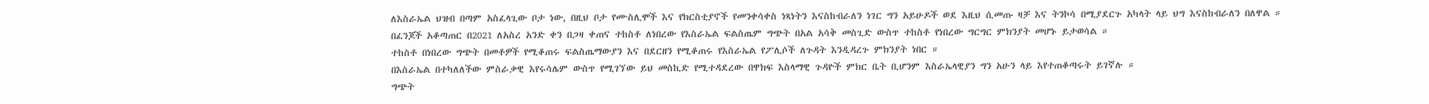ለእስራኤል ህዝብ በጣም አስፈላጊው ቦታ ነው, በዚህ ቦታ የሙስሊሞች እና የክርስቲያኖች የመንቀሳቀስ ነጻነትን እናስከብራለን ነገር ግን አይሁዶች ወደ እዚህ ሲመጡ ዛቻ እና ትንኮሳ በሚያደርጉ አካላት ላይ ህግ እናስከብራለን በለዋል ።
በፈንጆች አቆጣጠር በ2021 ለአስረ አንድ ቀን በጋዛ ቀጠና ተከስቶ ለነበረው የእስራኤል ፍልስጤም ግጭት በአል አሳቅ መስጊድ ውስጥ ተከስቶ የነበረው ግርግር ምክንያት መሆኑ ይታወሳል ።
ተከስቶ በነበረው ግጭት በመቶዎች የሚቆጠሩ ፍልስጤማውያን እና በደርዘን የሚቆጠሩ የእስራኤል የፖሊሶች ለጉዳት እንዲዳረጉ ምክንያት ነበር ።
በእስራኤል በተካለለችው ምስራቃዊ እየሩሳሌም ውስጥ የሚገኘው ይህ መስኪድ የሚተዳደረው በዋክፍ እስላማዊ ጉዳዮች ምክር ቤት ቢሆንም እስራኤላዊያን ግን አሁን ላይ እየተጠቆጣሩት ይገኛሉ ።
ግጭት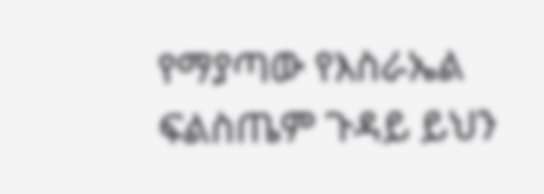የማያጣው የእስራኤል ፍልስጤም ጉዳይ ይህን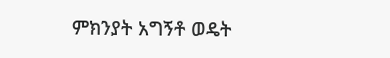ምክንያት አግኝቶ ወዴት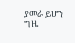ያመራ ይሆን ግዜ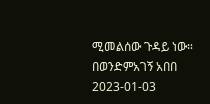ሚመልሰው ጉዳይ ነው።
በወንድምአገኝ አበበ
2023-01-03